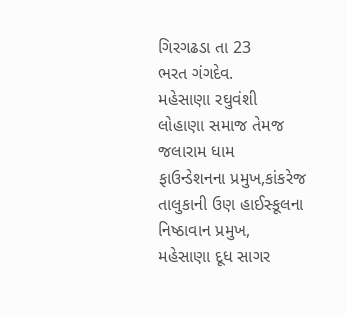ગિરગઢડા તા 23
ભરત ગંગદેવ.
મહેસાણા રઘુવંશી લોહાણા સમાજ તેમજ જલારામ ધામ ફાઉન્ડેશનના પ્રમુખ,કાંકરેજ તાલુકાની ઉણ હાઈસ્કૂલના નિષ્ઠાવાન પ્રમુખ, મહેસાણા દૂધ સાગર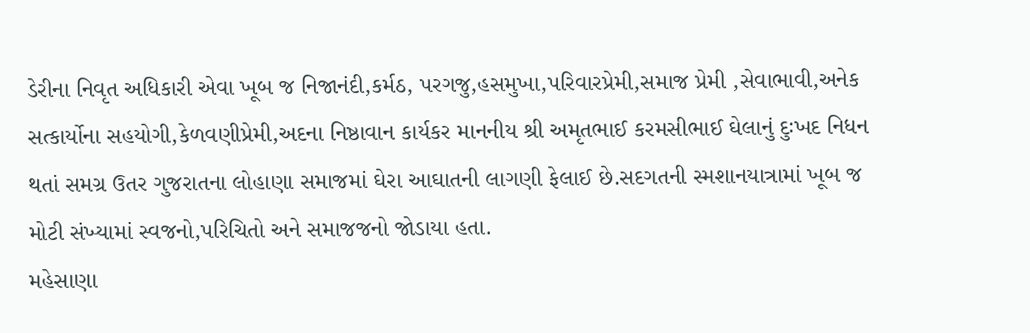ડેરીના નિવૃત અધિકારી એવા ખૂબ જ નિજાનંદી,કર્મઠ, પરગજુ,હસમુખા,પરિવારપ્રેમી,સમાજ પ્રેમી ,સેવાભાવી,અનેક સત્કાર્યોના સહયોગી,કેળવણીપ્રેમી,અદના નિષ્ઠાવાન કાર્યકર માનનીય શ્રી અમૃતભાઈ કરમસીભાઈ ઘેલાનું દુઃખદ નિધન થતાં સમગ્ર ઉતર ગુજરાતના લોહાણા સમાજમાં ઘેરા આઘાતની લાગણી ફેલાઈ છે.સદગતની સ્મશાનયાત્રામાં ખૂબ જ મોટી સંખ્યામાં સ્વજનો,પરિચિતો અને સમાજજનો જોડાયા હતા.
મહેસાણા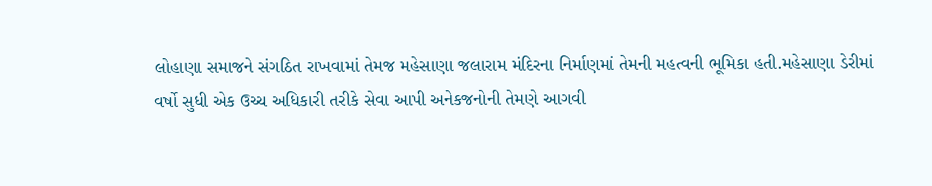લોહાણા સમાજને સંગઠિત રાખવામાં તેમજ મહેસાણા જલારામ મંદિરના નિર્માણમાં તેમની મહત્વની ભૂમિકા હતી.મહેસાણા ડેરીમાં વર્ષો સુધી એક ઉચ્ચ અધિકારી તરીકે સેવા આપી અનેકજનોની તેમણે આગવી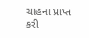ચાહના પ્રાપ્ત કરી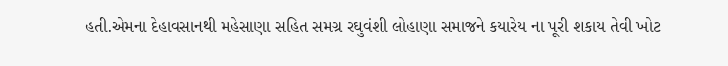હતી.એમના દેહાવસાનથી મહેસાણા સહિત સમગ્ર રઘુવંશી લોહાણા સમાજને કયારેય ના પૂરી શકાય તેવી ખોટ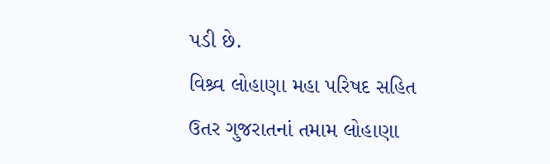પડી છે.
વિશ્ર્વ લોહાણા મહા પરિષદ સહિત ઉતર ગુજરાતનાં તમામ લોહાણા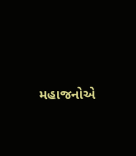મહાજનોએ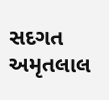સદગત અમૃતલાલ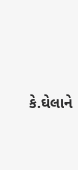કે.ઘેલાને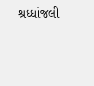શ્રધ્ધાંજલી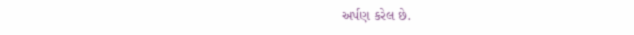અર્પણ કરેલ છે.